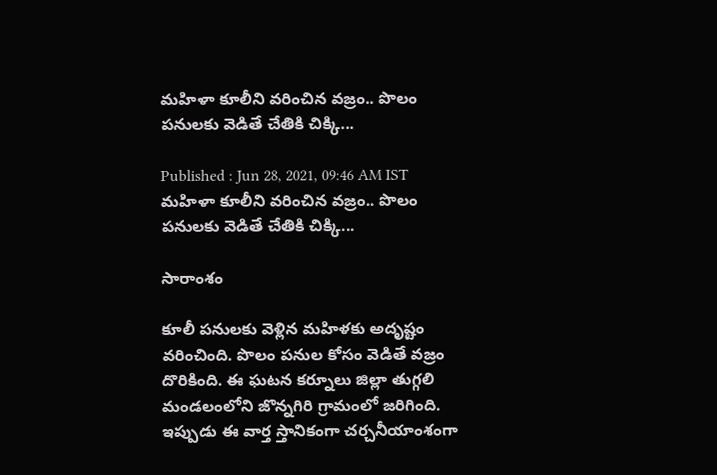మహిళా కూలీని వరించిన వజ్రం.. పొలం పనులకు వెడితే చేతికి చిక్కి...

Published : Jun 28, 2021, 09:46 AM IST
మహిళా కూలీని వరించిన వజ్రం.. పొలం పనులకు వెడితే చేతికి చిక్కి...

సారాంశం

కూలీ పనులకు వెళ్లిన మహిళకు అదృష్టం వరించింది. పొలం పనుల కోసం వెడితే వజ్రం దొరికింది. ఈ ఘటన కర్నూలు జిల్లా తుగ్గలి మండలంలోని జొన్నగిరి గ్రామంలో జరిగింది. ఇప్పుడు ఈ వార్త స్తానికంగా చర్చనీయాంశంగా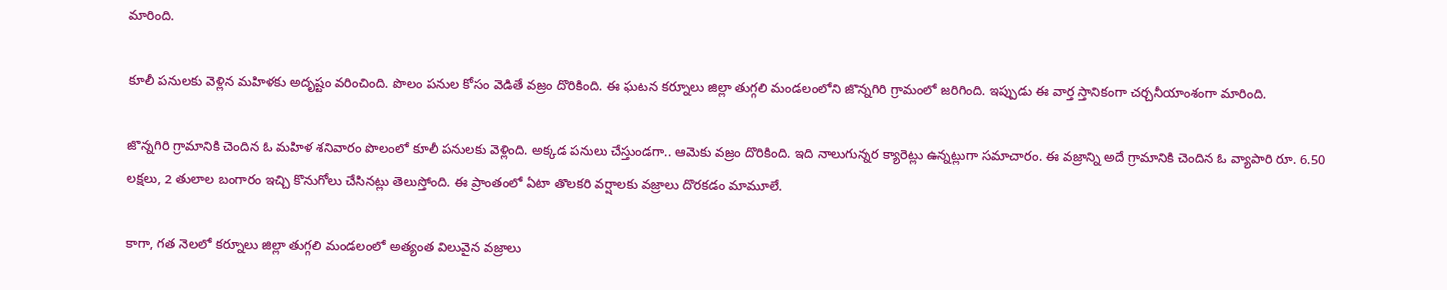మారింది.

కూలీ పనులకు వెళ్లిన మహిళకు అదృష్టం వరించింది. పొలం పనుల కోసం వెడితే వజ్రం దొరికింది. ఈ ఘటన కర్నూలు జిల్లా తుగ్గలి మండలంలోని జొన్నగిరి గ్రామంలో జరిగింది. ఇప్పుడు ఈ వార్త స్తానికంగా చర్చనీయాంశంగా మారింది.

జొన్నగిరి గ్రామానికి చెందిన ఓ మహిళ శనివారం పొలంలో కూలీ పనులకు వెళ్లింది. అక్కడ పనులు చేస్తుండగా.. ఆమెకు వజ్రం దొరికింది. ఇది నాలుగున్నర క్యారెట్లు ఉన్నట్లుగా సమాచారం. ఈ వజ్రాన్ని అదే గ్రామానికి చెందిన ఓ వ్యాపారి రూ. 6.50 లక్షలు, 2 తులాల బంగారం ఇచ్చి కొనుగోలు చేసినట్లు తెలుస్తోంది. ఈ ప్రాంతంలో ఏటా తొలకరి వర్షాలకు వజ్రాలు దొరకడం మామూలే.

కాగా, గత నెలలో కర్నూలు జిల్లా తుగ్గలి మండలంలో అత్యంత విలువైన వజ్రాలు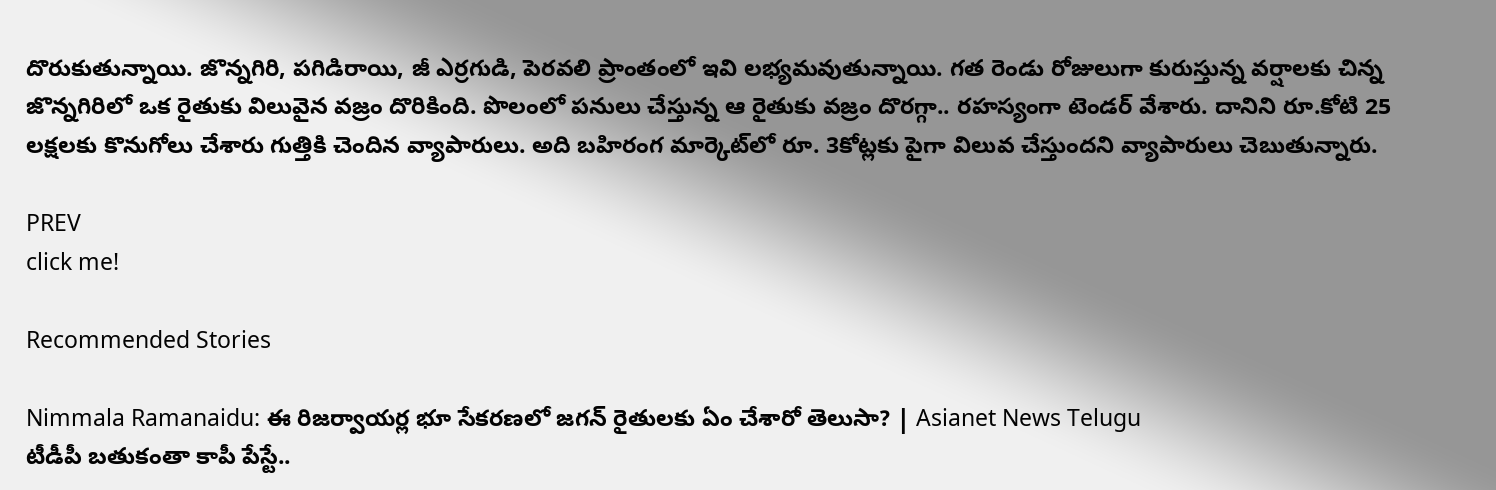దొరుకుతున్నాయి. జొన్నగిరి, పగిడిరాయి, జీ ఎర్రగుడి, పెరవలి ప్రాంతంలో ఇవి లభ్యమవుతున్నాయి. గత రెండు రోజులుగా కురుస్తున్న వర్షాలకు చిన్న జొన్నగిరిలో ఒక రైతుకు విలువైన వజ్రం దొరికింది. పొలంలో పనులు చేస్తున్న ఆ రైతుకు వజ్రం దొరగ్గా.. రహస్యంగా టెండర్ వేశారు. దానిని రూ.కోటి 25 లక్షలకు కొనుగోలు చేశారు గుత్తికి చెందిన వ్యాపారులు. అది బహిరంగ మార్కెట్‌లో రూ. 3కోట్లకు పైగా విలువ చేస్తుందని వ్యాపారులు చెబుతున్నారు.

PREV
click me!

Recommended Stories

Nimmala Ramanaidu: ఈ రిజర్వాయర్ల భూ సేకరణలో జగన్ రైతులకు ఏం చేశారో తెలుసా? | Asianet News Telugu
టీడీపీ బతుకంతా కాపీ పేస్టే..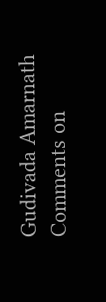Gudivada Amarnath Comments on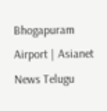Bhogapuram Airport | Asianet News Telugu